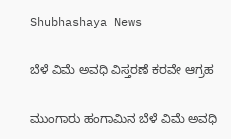Shubhashaya News

ಬೆಳೆ ವಿಮೆ ಅವಧಿ ವಿಸ್ತರಣೆ ಕರವೇ ಆಗ್ರಹ

ಮುಂಗಾರು ಹಂಗಾಮಿನ ಬೆಳೆ ವಿಮೆ ಅವಧಿ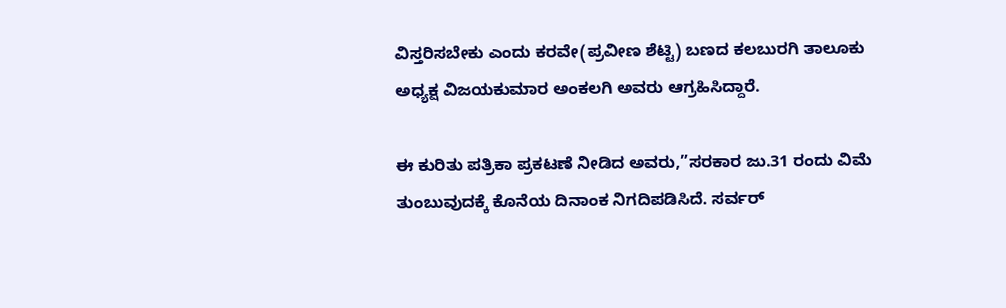ವಿಸ್ತರಿಸಬೇಕು ಎಂದು ಕರವೇ(ಪ್ರವೀಣ ಶೆಟ್ಟಿ) ಬಣದ ಕಲಬುರಗಿ ತಾಲೂಕು ಅಧ್ಯಕ್ಷ ವಿಜಯಕುಮಾರ ಅಂಕಲಗಿ ಅವರು ಆಗ್ರಹಿಸಿದ್ದಾರೆ.

ಈ ಕುರಿತು ಪತ್ರಿಕಾ ಪ್ರಕಟಣೆ ನೀಡಿದ ಅವರು,”ಸರಕಾರ ಜು.31 ರಂದು ವಿಮೆ ತುಂಬುವುದಕ್ಕೆ ಕೊನೆಯ ದಿನಾಂಕ ನಿಗದಿಪಡಿಸಿದೆ. ಸರ್ವರ್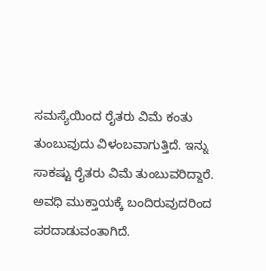ಸಮಸ್ಯೆಯಿಂದ ರೈತರು ವಿಮೆ ಕಂತು ತುಂಬುವುದು ವಿಳಂಬವಾಗುತ್ತಿದೆ. ಇನ್ನು ಸಾಕಷ್ಟು ರೈತರು ವಿಮೆ ತುಂಬುವರಿದ್ದಾರೆ. ಅವಧಿ ಮುಕ್ತಾಯಕ್ಕೆ ಬಂದಿರುವುದರಿಂದ ಪರದಾಡುವಂತಾಗಿದೆ.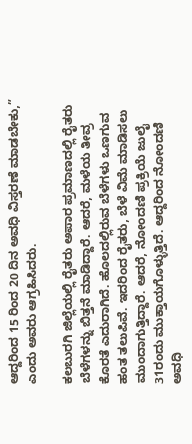ಆದ್ದರಿಂದ 15 ರಿಂದ 20 ದಿನ ಅವಧಿ ವಿಸ್ತರಣೆ ಮಾಡಬೇಕು,” ಎಂದು ಅವರು ಆಗ್ರಹಿಸಿದರು.

ಕಲಬುರಗಿ ಜಿಲ್ಲೆಯಲ್ಲಿ ರೈತರು ಅಪಾರ ಪ್ರಮಾಣದಲ್ಲಿ ರೈತರು ಬೆಳೆಗಳನ್ನು ಬಿತ್ತನೆ ಮಾಡಿದ್ದಾರೆ. ಆದರೆ, ಮಳೆಯ ತೀವ್ರ ಕೊರತೆ ಎದುರಾಗಿದೆ. ಹೊಲದಲ್ಲಿರುವ ಬೆಳೆಗಳು ಒಣಗುವ ಹಂತ ತಲುಪಿವೆ. ಇದರಿಂದ ರೈತರು, ಬೆಳೆ ವಿಮೆ ಮಾಡಿಸಲು ಮುಂದಾಗುತ್ತಿದ್ದಾರೆ. ಆದರೆ, ನೋಂದಣಿ ಪ್ರಕ್ರಿಯೆ ಜುಲೈ 31ರಂದು ಮುಕ್ತಾಯಗೊಳ್ಳುತ್ತಿದೆ. ಆದ್ದರಿಂದ ನೋಂದಣಿ ಅವಧಿ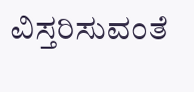ವಿಸ್ತರಿಸುವಂತೆ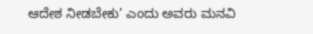ಆದೇಶ ನೀಡಬೇಕು’ ಎಂದು ಅವರು ಮನವಿ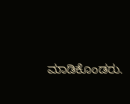ಮಾಡಿಕೊಂಡರು.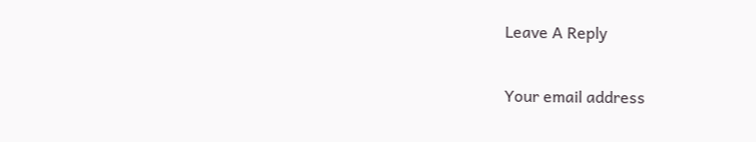Leave A Reply

Your email address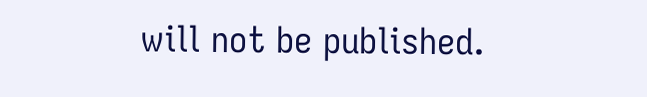will not be published.